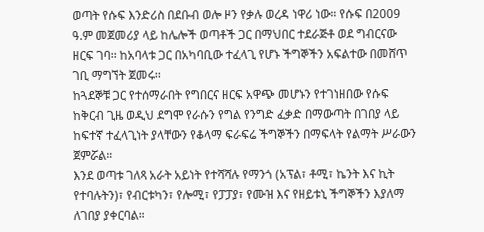ወጣት የሱፍ እንድሪስ በደቡብ ወሎ ዞን የቃሉ ወረዳ ነዋሪ ነው። የሱፍ በ2009 ዓ.ም መጀመሪያ ላይ ከሌሎች ወጣቶች ጋር በማህበር ተደራጅቶ ወደ ግብርናው ዘርፍ ገባ፡፡ ከአባላቱ ጋር በአካባቢው ተፈላጊ የሆኑ ችግኞችን አፍልተው በመሸጥ ገቢ ማግኘት ጀመሩ፡፡
ከጓደኞቹ ጋር የተሰማራበት የግበርና ዘርፍ አዋጭ መሆኑን የተገነዘበው የሱፍ ከቅርብ ጊዜ ወዲህ ደግሞ የራሱን የግል የንግድ ፈቃድ በማውጣት በገበያ ላይ ከፍተኛ ተፈላጊነት ያላቸውን የቆላማ ፍራፍሬ ችግኞችን በማፍላት የልማት ሥራውን ጀምሯል።
እንደ ወጣቱ ገለጻ አራት አይነት የተሻሻሉ የማንጎ (አፕል፣ ቶሚ፣ ኬንት እና ኪት የተባሉትን)፣ የብርቱካን፣ የሎሚ፣ የፓፓያ፣ የሙዝ እና የዘይቱኒ ችግኞችን እያለማ ለገበያ ያቀርባል።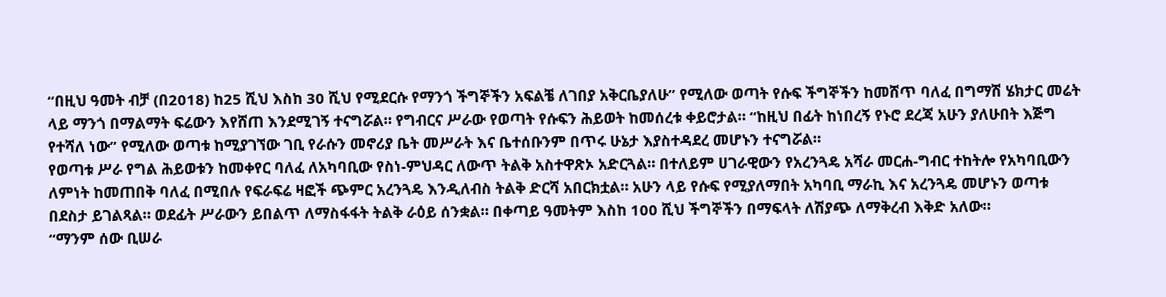“በዚህ ዓመት ብቻ (በ2018) ከ25 ሺህ እስከ 30 ሺህ የሚደርሱ የማንጎ ችግኞችን አፍልቼ ለገበያ አቅርቤያለሁ” የሚለው ወጣት የሱፍ ችግኞችን ከመሸጥ ባለፈ በግማሽ ሄክታር መሬት ላይ ማንጎ በማልማት ፍሬውን እየሸጠ እንደሚገኝ ተናግሯል። የግብርና ሥራው የወጣት የሱፍን ሕይወት ከመሰረቱ ቀይሮታል። “ከዚህ በፊት ከነበረኝ የኑሮ ደረጃ አሁን ያለሁበት እጅግ የተሻለ ነው” የሚለው ወጣቱ ከሚያገኘው ገቢ የራሱን መኖሪያ ቤት መሥራት እና ቤተሰቡንም በጥሩ ሁኔታ እያስተዳደረ መሆኑን ተናግሯል።
የወጣቱ ሥራ የግል ሕይወቱን ከመቀየር ባለፈ ለአካባቢው የስነ-ምህዳር ለውጥ ትልቅ አስተዋጽኦ አድርጓል። በተለይም ሀገራዊውን የአረንጓዴ አሻራ መርሐ-ግብር ተከትሎ የአካባቢውን ለምነት ከመጠበቅ ባለፈ በሚበሉ የፍራፍሬ ዛፎች ጭምር አረንጓዴ እንዲለብስ ትልቅ ድርሻ አበርክቷል። አሁን ላይ የሱፍ የሚያለማበት አካባቢ ማራኪ እና አረንጓዴ መሆኑን ወጣቱ በደስታ ይገልጻል። ወደፊት ሥራውን ይበልጥ ለማስፋፋት ትልቅ ራዕይ ሰንቋል። በቀጣይ ዓመትም እስከ 100 ሺህ ችግኞችን በማፍላት ለሽያጭ ለማቅረብ እቅድ አለው።
“ማንም ሰው ቢሠራ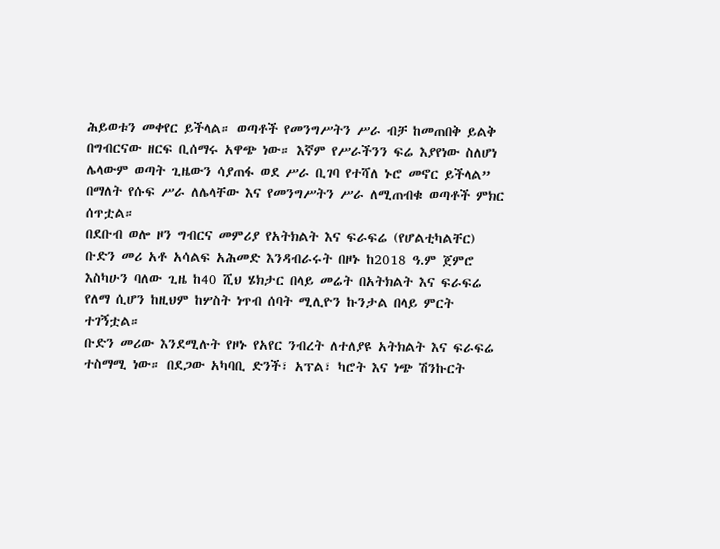ሕይወቱን መቀየር ይችላል። ወጣቶች የመንግሥትን ሥራ ብቻ ከመጠበቅ ይልቅ በግብርናው ዘርፍ ቢሰማሩ አዋጭ ነው። እኛም የሥራችንን ፍሬ እያየነው ስለሆነ ሌላውም ወጣት ጊዜውን ሳያጠፋ ወደ ሥራ ቢገባ የተሻለ ኑሮ መኖር ይችላል” በማለት የሱፍ ሥራ ለሌላቸው እና የመንግሥትን ሥራ ለሚጠብቁ ወጣቶች ምክር ሰጥቷል።
በደቡብ ወሎ ዞን ግብርና መምሪያ የአትክልት እና ፍራፍሬ (የሆልቲካልቸር) ቡድን መሪ አቶ አሳልፍ አሕመድ እንዳብራሩት በዞኑ ከ2018 ዓ.ም ጀምሮ እስካሁን ባለው ጊዜ ከ40 ሺህ ሄክታር በላይ መሬት በአትክልት እና ፍራፍሬ የለማ ሲሆን ከዚህም ከሦስት ነጥብ ሰባት ሚሊዮን ኩንታል በላይ ምርት ተገኝቷል።
ቡድን መሪው እንደሚሉት የዞኑ የአየር ንብረት ለተለያዩ አትክልት እና ፍራፍሬ ተስማሚ ነው። በደጋው አካባቢ ድንች፣ አፕል፣ ካሮት እና ነጭ ሽንኩርት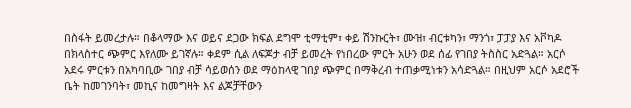በስፋት ይመረታሉ። በቆላማው እና ወይና ደጋው ክፍል ደግሞ ቲማቲም፣ ቀይ ሽንኩርት፣ ሙዝ፣ ብርቱካን፣ ማንጎ፣ ፓፓያ እና አቮካዶ በክላስተር ጭምር እየለሙ ይገኛሉ። ቀደም ሲል ለፍጆታ ብቻ ይመረት የነበረው ምርት አሁን ወደ ሰፊ የገበያ ትስስር አድጓል። አርሶ አደሩ ምርቱን በአካባቢው ገበያ ብቻ ሳይወሰን ወደ ማዕከላዊ ገበያ ጭምር በማቅረብ ተጠቃሚነቱን አሳድጓል። በዚህም አርሶ አደሮች ቤት ከመገንባት፣ መኪና ከመግዛት እና ልጆቻቸውን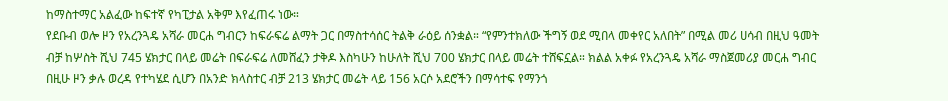ከማስተማር አልፈው ከፍተኛ የካፒታል አቅም እየፈጠሩ ነው።
የደቡብ ወሎ ዞን የአረንጓዴ አሻራ መርሐ ግብርን ከፍራፍሬ ልማት ጋር በማስተሳሰር ትልቅ ራዕይ ሰንቋል። “የምንተክለው ችግኝ ወደ ሚበላ መቀየር አለበት” በሚል መሪ ሀሳብ በዚህ ዓመት ብቻ ከሦስት ሺህ 745 ሄክታር በላይ መሬት በፍራፍሬ ለመሸፈን ታቅዶ እስካሁን ከሁለት ሺህ 700 ሄክታር በላይ መሬት ተሸፍኗል። ክልል አቀፉ የአረንጓዴ አሻራ ማስጀመሪያ መርሐ ግብር በዚሁ ዞን ቃሉ ወረዳ የተካሄደ ሲሆን በአንድ ክላስተር ብቻ 213 ሄክታር መሬት ላይ 156 አርሶ አደሮችን በማሳተፍ የማንጎ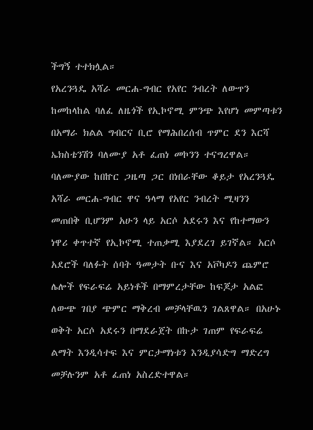ችግኝ ተተክሏል።
የአረንጓዴ አሻራ መርሐ-ግብር የአየር ንብረት ለውጥን ከመከላከል ባለፈ ለዜጎች የኢኮኖሚ ምንጭ እየሆነ መምጣቱን በአማራ ክልል ግብርና ቢሮ የማሕበረሰብ ጥምር ደን እርሻ ኤክስቴንሽን ባለሙያ አቶ ፈጠነ መኮንን ተናግረዋል።
ባለሙያው ከበኵር ጋዜጣ ጋር በነበራቸው ቆይታ የአረንጓዴ አሻራ መርሐ-ግብር ዋና ዓላማ የአየር ንብረት ሚዛንን መጠበቅ ቢሆንም አሁን ላይ አርሶ አደሩን እና የከተማውን ነዋሪ ቀጥተኛ የኢኮኖሚ ተጠቃሚ እያደረገ ይገኛል። አርሶ አደሮች ባለፉት ሰባት ዓመታት ቡና እና አቮካዶን ጨምሮ ሌሎች የፍራፍሬ አይነቶች በማምረታቸው ከፍጆታ አልፎ ለውጭ ገበያ ጭምር ማቅረብ መቻላቸዉን ገልጸዋል። በአሁኑ ወቅት አርሶ አደሩን በማደራጀት በኩታ ገጠም የፍራፍሬ ልማት እንዲሳተፍ እና ምርታማነቱን እንዲያሳድግ ማድረግ መቻሉንም አቶ ፈጠነ አስረድተዋል።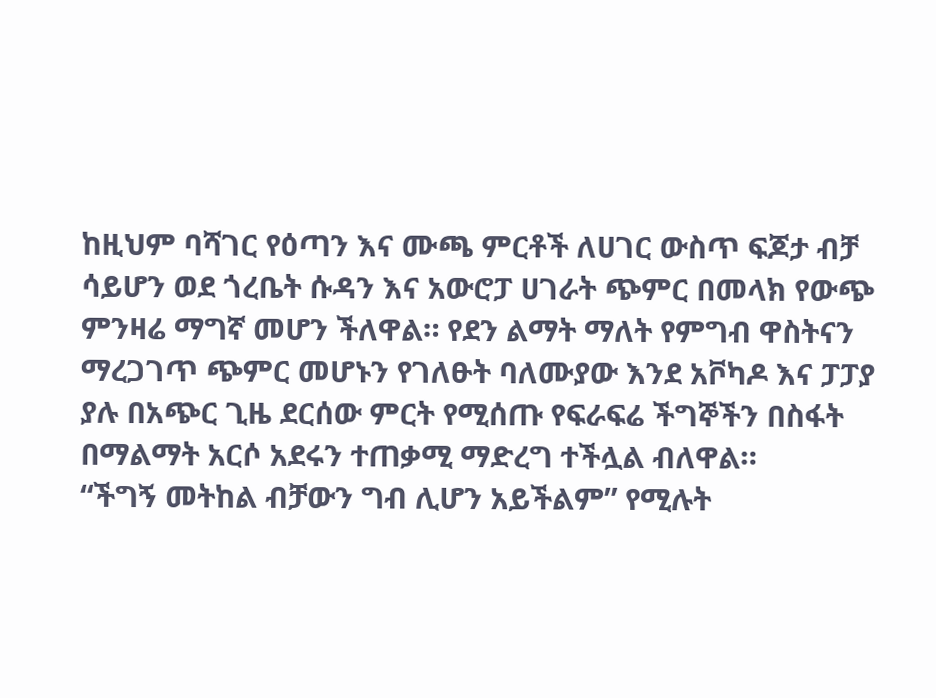ከዚህም ባሻገር የዕጣን እና ሙጫ ምርቶች ለሀገር ውስጥ ፍጆታ ብቻ ሳይሆን ወደ ጎረቤት ሱዳን እና አውሮፓ ሀገራት ጭምር በመላክ የውጭ ምንዛሬ ማግኛ መሆን ችለዋል። የደን ልማት ማለት የምግብ ዋስትናን ማረጋገጥ ጭምር መሆኑን የገለፁት ባለሙያው እንደ አቮካዶ እና ፓፓያ ያሉ በአጭር ጊዜ ደርሰው ምርት የሚሰጡ የፍራፍሬ ችግኞችን በስፋት በማልማት አርሶ አደሩን ተጠቃሚ ማድረግ ተችሏል ብለዋል።
“ችግኝ መትከል ብቻውን ግብ ሊሆን አይችልም” የሚሉት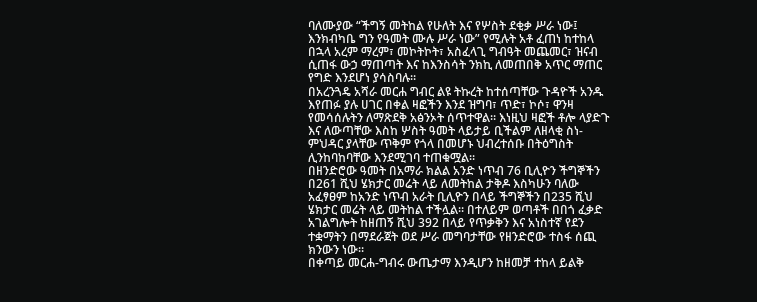ባለሙያው “ችግኝ መትከል የሁለት እና የሦስት ደቂቃ ሥራ ነው፤ እንክብካቤ ግን የዓመት ሙሉ ሥራ ነው” የሚሉት አቶ ፈጠነ ከተከላ በኋላ አረም ማረም፣ መኮትኮት፣ አስፈላጊ ግብዓት መጨመር፣ ዝናብ ሲጠፋ ውኃ ማጠጣት እና ከእንስሳት ንክኪ ለመጠበቅ አጥር ማጠር የግድ እንደሆነ ያሳስባሉ።
በአረንጓዴ አሻራ መርሐ ግብር ልዩ ትኩረት ከተሰጣቸው ጉዳዮች አንዱ እየጠፉ ያሉ ሀገር በቀል ዛፎችን እንደ ዝግባ፣ ጥድ፣ ኮሶ፣ ዋንዛ የመሳሰሉትን ለማጽደቅ አፅንኦት ሰጥተዋል። እነዚህ ዛፎች ቶሎ ላያድጉ እና ለውጣቸው እስከ ሦስት ዓመት ላይታይ ቢችልም ለዘላቂ ስነ-ምህዳር ያላቸው ጥቅም የጎላ በመሆኑ ህብረተሰቡ በትዕግስት ሊንከባከባቸው እንደሚገባ ተጠቁሟል።
በዘንድሮው ዓመት በአማራ ክልል አንድ ነጥብ 76 ቢሊዮን ችግኞችን በ261 ሺህ ሄክታር መሬት ላይ ለመትከል ታቅዶ እስካሁን ባለው አፈፃፀም ከአንድ ነጥብ አራት ቢሊዮን በላይ ችግኞችን በ235 ሺህ ሄክታር መሬት ላይ መትከል ተችሏል። በተለይም ወጣቶች በበጎ ፈቃድ አገልግሎት ከዘጠኝ ሺህ 392 በላይ የጥቃቅን እና አነስተኛ የደን ተቋማትን በማደራጀት ወደ ሥራ መግባታቸው የዘንድሮው ተስፋ ሰጪ ክንውን ነው።
በቀጣይ መርሐ-ግብሩ ውጤታማ እንዲሆን ከዘመቻ ተከላ ይልቅ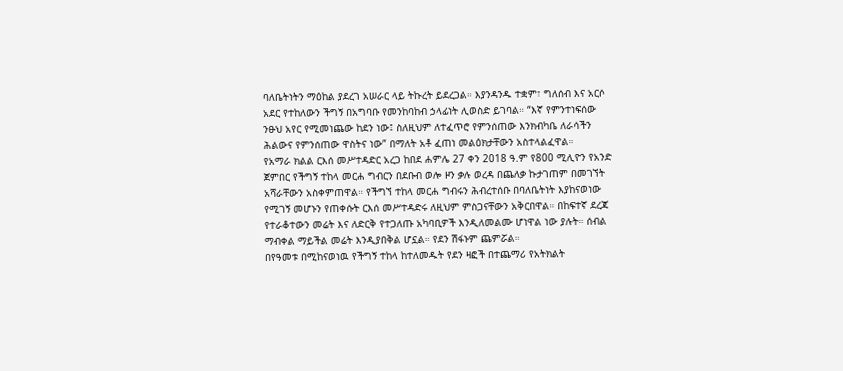ባለቤትነትን ማዕከል ያደረገ አሠራር ላይ ትኩረት ይደረጋል። እያንዳንዱ ተቋም፣ ግለሰብ እና አርሶ አደር የተከለውን ችግኝ በአግባቡ የመንከባከብ ኃላፊነት ሊወስድ ይገባል። “እኛ የምንተነፍሰው ንፁህ አየር የሚመነጨው ከደን ነው፤ ስለዚህም ለተፈጥሮ የምንሰጠው እንክብካቤ ለራሳችን ሕልውና የምንሰጠው ዋስትና ነው” በማለት አቶ ፈጠነ መልዕክታቸውን አስተላልፈዋል።
የአማራ ክልል ርእሰ መሥተዳድር አረጋ ከበደ ሐምሌ 27 ቀን 2018 ዓ.ም የ800 ሚሊዮን የአንድ ጀምበር የችግኝ ተከላ መርሐ ግብርን በደቡብ ወሎ ዞን ቃሉ ወረዳ በጨለቃ ኩታገጠም በመገኘት አሻራቸውን አስቀምጠዋል። የችግኘ ተከላ መርሐ ግብሩን ሕብረተሰቡ በባለቤትነት እያከናወነው የሚገኝ መሆኑን የጠቀሱት ርእሰ መሥተዳድሩ ለዚህም ምስጋናቸውን አቅርበዋል። በከፍተኛ ደረጃ የተራቆተውን መሬት እና ለድርቅ የተጋለጡ አካባቢዎች እንዲለመልሙ ሆነዋል ነው ያሉት። ሰብል ማብቀል ማይችል መሬት እንዲያበቅል ሆኗል። የደን ሽፋኑም ጨምሯል።
በየዓመቱ በሚከናወነዉ የችግኝ ተከላ ከተለመዱት የደን ዛፎች በተጨማሪ የአትክልት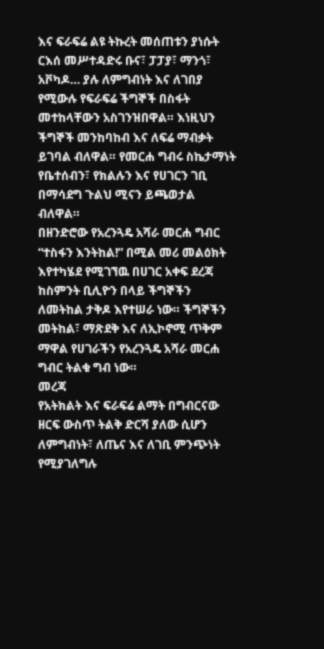እና ፍራፍሬ ልዩ ትኩረት መሰጠቱን ያነሱት ርእሰ መሥተዳድሩ ቡና፣ ፓፓያ፣ ማንጎ፣ አቮካዶ… ያሉ ለምግብነት እና ለገበያ የሚውሉ የፍራፍሬ ችግኞች በስፋት መተከላቸውን አስገንዝበዋል። እነዚህን ችግኞች መንከባከብ እና ለፍሬ ማብቃት ይገባል ብለዋል። የመርሐ ግብሩ ስኬታማነት የቤተሰብን፣ የክልሉን እና የሀገርን ገቢ በማሳደግ ጉልህ ሚናን ይጫወታል ብለዋል።
በዘንድሮው የአረንጓዴ አሻራ መርሐ ግብር “ተስፋን እንትከል!” በሚል መሪ መልዕክት እየተካሄደ የሚገኘዉ በሀገር አቀፍ ደረጃ ከስምንት ቢሊዮን በላይ ችግኞችን ለመትከል ታቅዶ እየተሠራ ነው። ችግኞችን መትከል፣ ማጽደቅ እና ለኢኮኖሚ ጥቅም ማዋል የሀገራችን የአረንጓዴ አሻራ መርሐ ግብር ትልቁ ግብ ነው።
መረጃ
የአትክልት እና ፍራፍሬ ልማት በግብርናው ዘርፍ ውስጥ ትልቅ ድርሻ ያለው ሲሆን ለምግብነት፣ ለጤና እና ለገቢ ምንጭነት የሚያገለግሉ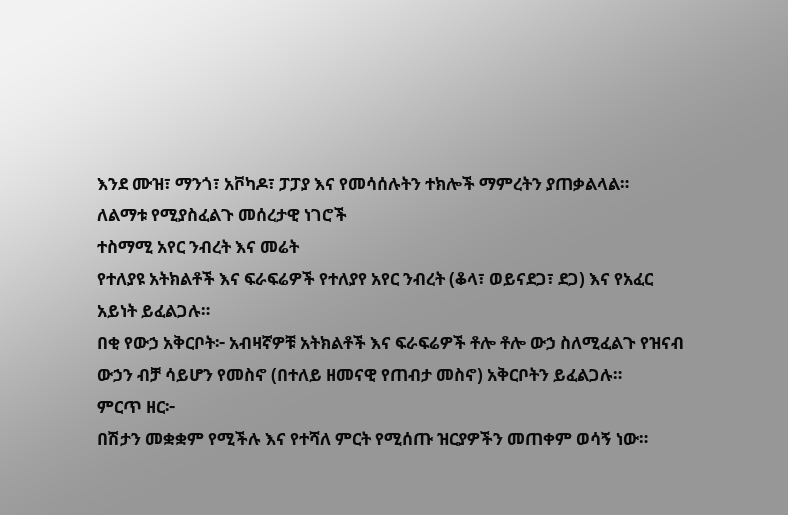እንደ ሙዝ፣ ማንጎ፣ አቮካዶ፣ ፓፓያ እና የመሳሰሉትን ተክሎች ማምረትን ያጠቃልላል።
ለልማቱ የሚያስፈልጉ መሰረታዊ ነገሮች
ተስማሚ አየር ንብረት እና መሬት
የተለያዩ አትክልቶች እና ፍራፍሬዎች የተለያየ አየር ንብረት (ቆላ፣ ወይናደጋ፣ ደጋ) እና የአፈር አይነት ይፈልጋሉ።
በቂ የውኃ አቅርቦት፦ አብዛኛዎቹ አትክልቶች እና ፍራፍሬዎች ቶሎ ቶሎ ውኃ ስለሚፈልጉ የዝናብ ውኃን ብቻ ሳይሆን የመስኖ (በተለይ ዘመናዊ የጠብታ መስኖ) አቅርቦትን ይፈልጋሉ።
ምርጥ ዘር፦
በሽታን መቋቋም የሚችሉ እና የተሻለ ምርት የሚሰጡ ዝርያዎችን መጠቀም ወሳኝ ነው።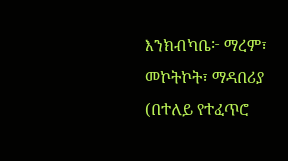እንክብካቤ፦ ማረም፣ መኮትኮት፣ ማዳበሪያ (በተለይ የተፈጥሮ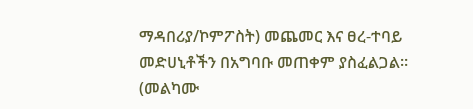ማዳበሪያ/ኮምፖስት) መጨመር እና ፀረ-ተባይ መድሀኒቶችን በአግባቡ መጠቀም ያስፈልጋል።
(መልካሙ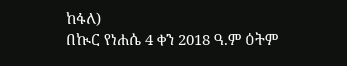ከፋለ)
በኲር የነሐሴ 4 ቀን 2018 ዓ.ም ዕትም